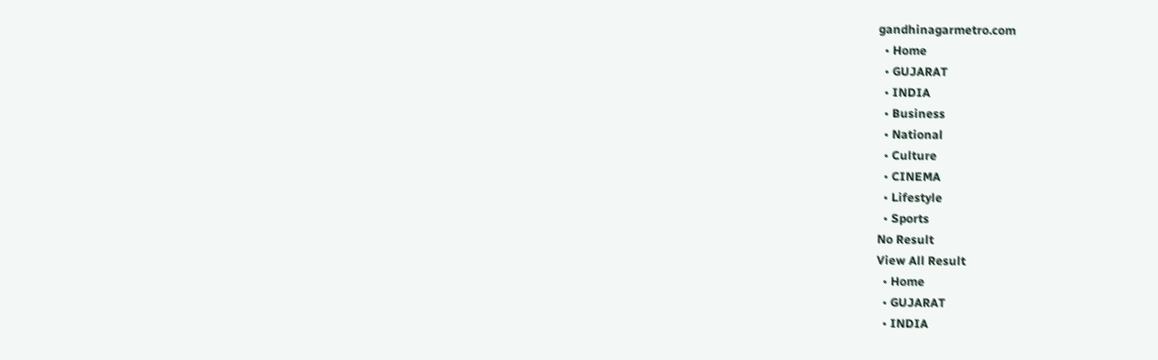gandhinagarmetro.com
  • Home
  • GUJARAT
  • INDIA
  • Business
  • National
  • Culture
  • CINEMA
  • Lifestyle
  • Sports
No Result
View All Result
  • Home
  • GUJARAT
  • INDIA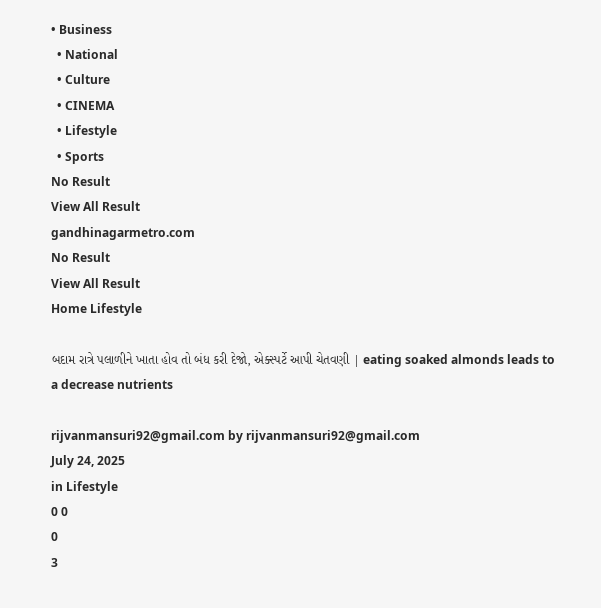• Business
  • National
  • Culture
  • CINEMA
  • Lifestyle
  • Sports
No Result
View All Result
gandhinagarmetro.com
No Result
View All Result
Home Lifestyle

બદામ રાત્રે પલાળીને ખાતા હોવ તો બંધ કરી દેજો, એક્સ્પર્ટે આપી ચેતવણી | eating soaked almonds leads to a decrease nutrients

rijvanmansuri92@gmail.com by rijvanmansuri92@gmail.com
July 24, 2025
in Lifestyle
0 0
0
3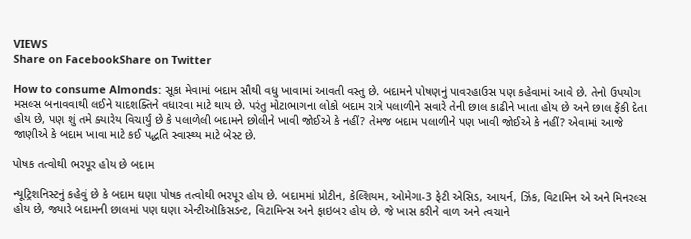VIEWS
Share on FacebookShare on Twitter

How to consume Almonds: સૂકા મેવામાં બદામ સૌથી વધુ ખાવામાં આવતી વસ્તુ છે. બદામને પોષણનું પાવરહાઉસ પણ કહેવામાં આવે છે. તેનો ઉપયોગ મસલ્સ બનાવવાથી લઈને યાદશક્તિને વધારવા માટે થાય છે. પરંતુ મોટાભાગના લોકો બદામ રાત્રે પલાળીને સવારે તેની છાલ કાઢીને ખાતા હોય છે અને છાલ ફેંકી દેતા હોય છે, પણ શું તમે ક્યારેય વિચાર્યું છે કે પલાળેલી બદામને છોલીને ખાવી જોઈએ કે નહીં? તેમજ બદામ પલાળીને પણ ખાવી જોઈએ કે નહીં? એવામાં આજે જાણીએ કે બદામ ખાવા માટે કઈ પદ્ધતિ સ્વાસ્થ્ય માટે બેસ્ટ છે.

પોષક તત્વોથી ભરપૂર હોય છે બદામ

ન્યૂટ્રિશનિસ્ટનું કહેવું છે કે બદામ ઘણા પોષક તત્વોથી ભરપૂર હોય છે. બદામમાં પ્રોટીન, કેલ્શિયમ, ઓમેગા-3 ફેટી એસિડ, આયર્ન, ઝિંક, વિટામિન એ અને મિનરલ્સ હોય છે, જ્યારે બદામની છાલમાં પણ ઘણા એન્ટીઑકિસડન્ટ, વિટામિન્સ અને ફાઇબર હોય છે. જે ખાસ કરીને વાળ અને ત્વચાને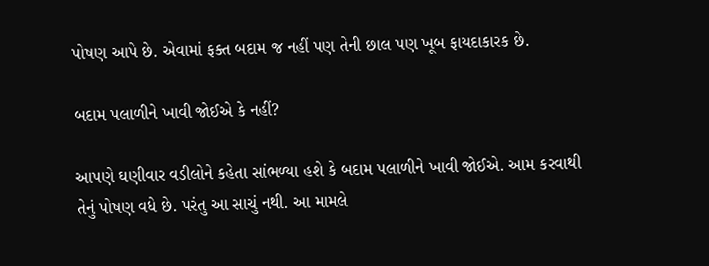પોષણ આપે છે. એવામાં ફક્ત બદામ જ નહીં પણ તેની છાલ પણ ખૂબ ફાયદાકારક છે.

બદામ પલાળીને ખાવી જોઈએ કે નહીં?

આપણે ઘણીવાર વડીલોને કહેતા સાંભળ્યા હશે કે બદામ પલાળીને ખાવી જોઈએ. આમ કરવાથી તેનું પોષણ વધે છે. પરંતુ આ સાચું નથી. આ મામલે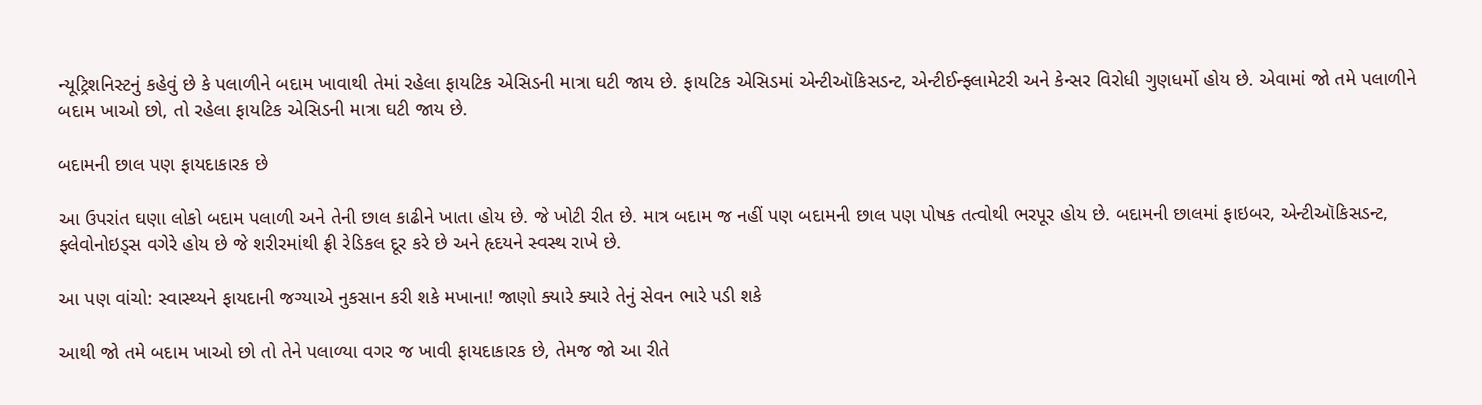ન્યૂટ્રિશનિસ્ટનું કહેવું છે કે પલાળીને બદામ ખાવાથી તેમાં રહેલા ફાયટિક એસિડની માત્રા ઘટી જાય છે. ફાયટિક એસિડમાં એન્ટીઑકિસડન્ટ, એન્ટીઈન્ફ્લામેટરી અને કેન્સર વિરોધી ગુણધર્મો હોય છે. એવામાં જો તમે પલાળીને બદામ ખાઓ છો, તો રહેલા ફાયટિક એસિડની માત્રા ઘટી જાય છે.

બદામની છાલ પણ ફાયદાકારક છે

આ ઉપરાંત ઘણા લોકો બદામ પલાળી અને તેની છાલ કાઢીને ખાતા હોય છે. જે ખોટી રીત છે. માત્ર બદામ જ નહીં પણ બદામની છાલ પણ પોષક તત્વોથી ભરપૂર હોય છે. બદામની છાલમાં ફાઇબર, એન્ટીઑકિસડન્ટ, ફ્લેવોનોઇડ્સ વગેરે હોય છે જે શરીરમાંથી ફ્રી રેડિકલ દૂર કરે છે અને હૃદયને સ્વસ્થ રાખે છે.

આ પણ વાંચો: સ્વાસ્થ્યને ફાયદાની જગ્યાએ નુકસાન કરી શકે મખાના! જાણો ક્યારે ક્યારે તેનું સેવન ભારે પડી શકે

આથી જો તમે બદામ ખાઓ છો તો તેને પલાળ્યા વગર જ ખાવી ફાયદાકારક છે, તેમજ જો આ રીતે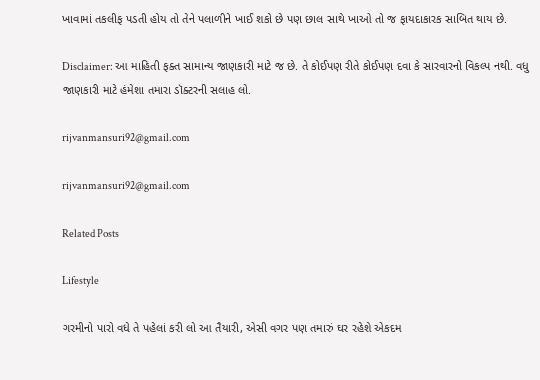ખાવામાં તકલીફ પડતી હોય તો તેને પલાળીને ખાઈ શકો છે પણ છાલ સાથે ખાઓ તો જ ફાયદાકારક સાબિત થાય છે.

Disclaimer: આ માહિતી ફક્ત સામાન્ય જાણકારી માટે જ છે. તે કોઈપણ રીતે કોઈપણ દવા કે સારવારનો વિકલ્પ નથી. વધુ જાણકારી માટે હંમેશા તમારા ડૉક્ટરની સલાહ લો.

rijvanmansuri92@gmail.com

rijvanmansuri92@gmail.com

Related Posts

Lifestyle

ગરમીનો પારો વધે તે પહેલાં કરી લો આ તૈયારી, એસી વગર પણ તમારું ઘર રહેશે એકદમ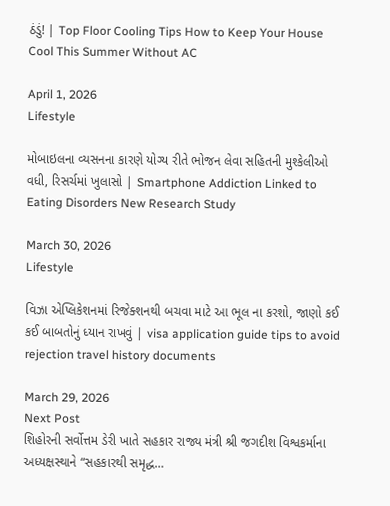ઠંડું! | Top Floor Cooling Tips How to Keep Your House Cool This Summer Without AC

April 1, 2026
Lifestyle

મોબાઇલના વ્યસનના કારણે યોગ્ય રીતે ભોજન લેવા સહિતની મુશ્કેલીઓ વધી, રિસર્ચમાં ખુલાસો | Smartphone Addiction Linked to Eating Disorders New Research Study

March 30, 2026
Lifestyle

વિઝા એપ્લિકેશનમાં રિજેક્શનથી બચવા માટે આ ભૂલ ના કરશો, જાણો કઈ કઈ બાબતોનું ધ્યાન રાખવું | visa application guide tips to avoid rejection travel history documents

March 29, 2026
Next Post
શિહોરની સર્વોત્તમ ડેરી ખાતે સહકાર રાજ્ય મંત્રી શ્રી જગદીશ વિશ્વકર્માના અધ્યક્ષસ્થાને “સહકારથી સમૃદ્ધ…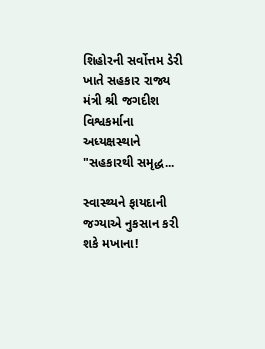શિહોરની સર્વોત્તમ ડેરી ખાતે સહકાર રાજ્ય મંત્રી શ્રી જગદીશ વિશ્વકર્માના અધ્યક્ષસ્થાને "સહકારથી સમૃદ્ધ...

સ્વાસ્થ્યને ફાયદાની જગ્યાએ નુકસાન કરી શકે મખાના!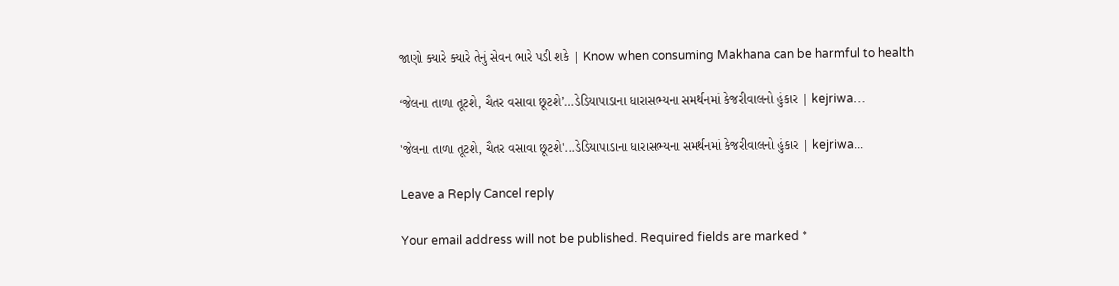જાણો ક્યારે ક્યારે તેનું સેવન ભારે પડી શકે | Know when consuming Makhana can be harmful to health

‘જેલના તાળા તૂટશે, ચૈતર વસાવા છૂટશે’…ડેડિયાપાડાના ધારાસભ્યના સમર્થનમાં કેજરીવાલનો હુંકાર | kejriwa…

'જેલના તાળા તૂટશે, ચૈતર વસાવા છૂટશે'...ડેડિયાપાડાના ધારાસભ્યના સમર્થનમાં કેજરીવાલનો હુંકાર | kejriwa...

Leave a Reply Cancel reply

Your email address will not be published. Required fields are marked *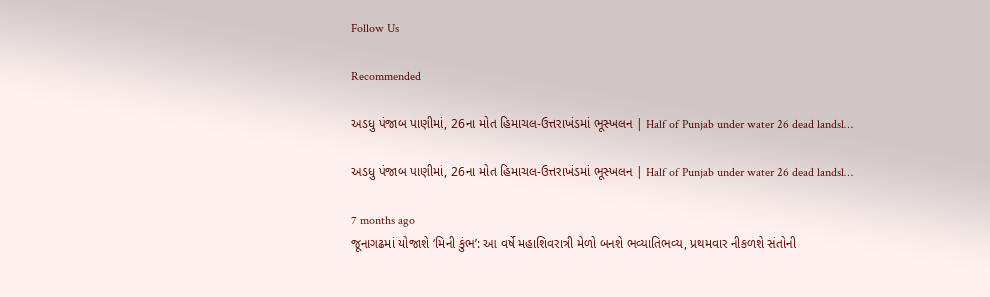Follow Us

Recommended

અડધુ પંજાબ પાણીમાં, 26ના મોત હિમાચલ-ઉત્તરાખંડમાં ભૂસ્ખલન | Half of Punjab under water 26 dead landsl…

અડધુ પંજાબ પાણીમાં, 26ના મોત હિમાચલ-ઉત્તરાખંડમાં ભૂસ્ખલન | Half of Punjab under water 26 dead landsl…

7 months ago
જૂનાગઢમાં યોજાશે ‘મિની કુંભ’: આ વર્ષે મહાશિવરાત્રી મેળો બનશે ભવ્યાતિભવ્ય, પ્રથમવાર નીકળશે સંતોની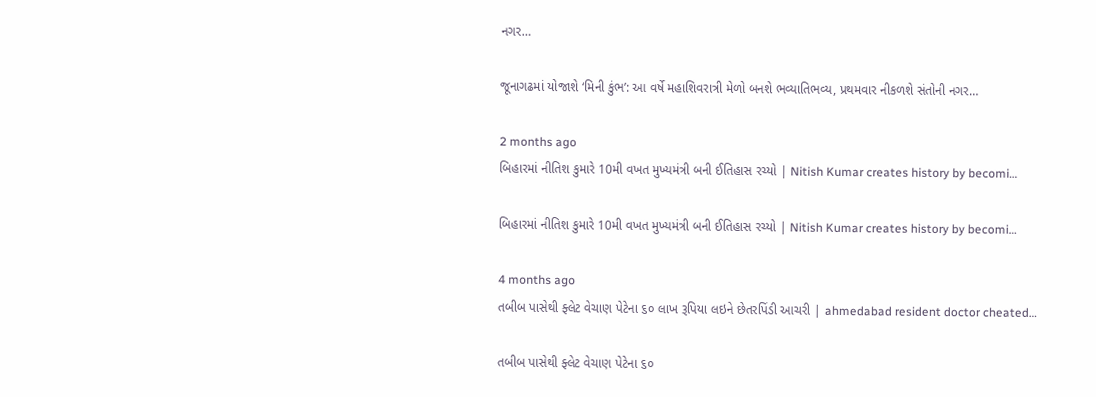નગર…

જૂનાગઢમાં યોજાશે ‘મિની કુંભ’: આ વર્ષે મહાશિવરાત્રી મેળો બનશે ભવ્યાતિભવ્ય, પ્રથમવાર નીકળશે સંતોની નગર…

2 months ago
બિહારમાં નીતિશ કુમારે 10મી વખત મુખ્યમંત્રી બની ઈતિહાસ રચ્યો | Nitish Kumar creates history by becomi…

બિહારમાં નીતિશ કુમારે 10મી વખત મુખ્યમંત્રી બની ઈતિહાસ રચ્યો | Nitish Kumar creates history by becomi…

4 months ago
તબીબ પાસેથી ફ્લેટ વેચાણ પેટેના ૬૦ લાખ રૂપિયા લઇને છેતરપિંડી આચરી | ahmedabad resident doctor cheated…

તબીબ પાસેથી ફ્લેટ વેચાણ પેટેના ૬૦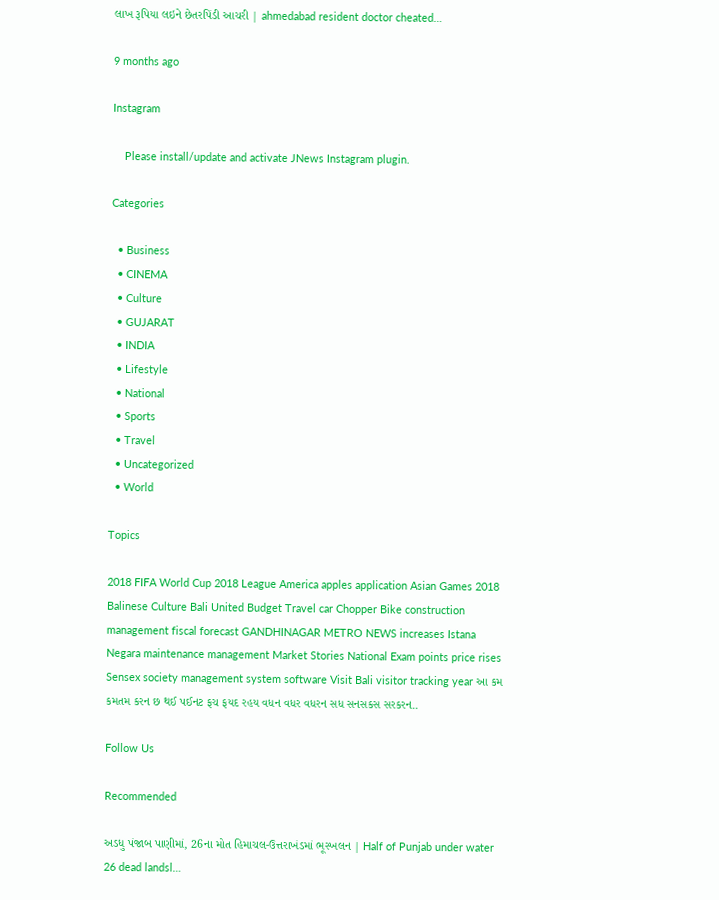લાખ રૂપિયા લઇને છેતરપિંડી આચરી | ahmedabad resident doctor cheated…

9 months ago

Instagram

    Please install/update and activate JNews Instagram plugin.

Categories

  • Business
  • CINEMA
  • Culture
  • GUJARAT
  • INDIA
  • Lifestyle
  • National
  • Sports
  • Travel
  • Uncategorized
  • World

Topics

2018 FIFA World Cup 2018 League America apples application Asian Games 2018 Balinese Culture Bali United Budget Travel car Chopper Bike construction management fiscal forecast GANDHINAGAR METRO NEWS increases Istana Negara maintenance management Market Stories National Exam points price rises Sensex society management system software Visit Bali visitor tracking year આ કમ કમતમ કરન છ થઈ પઈનટ ફચ ફયદ રહય વધન વધર વધરન સધ સનસકસ સરકરન..

Follow Us

Recommended

અડધુ પંજાબ પાણીમાં, 26ના મોત હિમાચલ-ઉત્તરાખંડમાં ભૂસ્ખલન | Half of Punjab under water 26 dead landsl…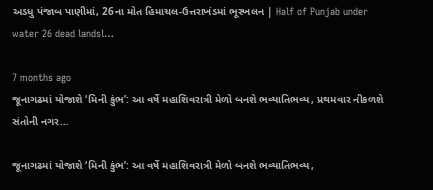અડધુ પંજાબ પાણીમાં, 26ના મોત હિમાચલ-ઉત્તરાખંડમાં ભૂસ્ખલન | Half of Punjab under water 26 dead landsl…

7 months ago
જૂનાગઢમાં યોજાશે ‘મિની કુંભ’: આ વર્ષે મહાશિવરાત્રી મેળો બનશે ભવ્યાતિભવ્ય, પ્રથમવાર નીકળશે સંતોની નગર…

જૂનાગઢમાં યોજાશે ‘મિની કુંભ’: આ વર્ષે મહાશિવરાત્રી મેળો બનશે ભવ્યાતિભવ્ય,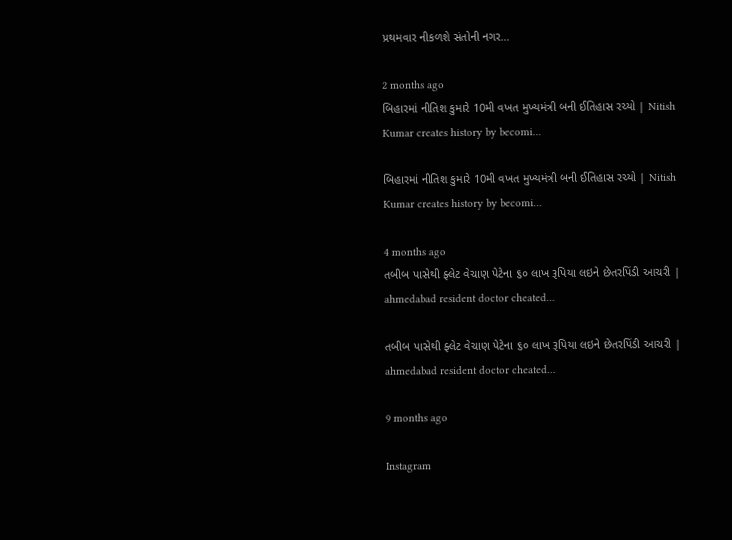પ્રથમવાર નીકળશે સંતોની નગર…

2 months ago
બિહારમાં નીતિશ કુમારે 10મી વખત મુખ્યમંત્રી બની ઈતિહાસ રચ્યો | Nitish Kumar creates history by becomi…

બિહારમાં નીતિશ કુમારે 10મી વખત મુખ્યમંત્રી બની ઈતિહાસ રચ્યો | Nitish Kumar creates history by becomi…

4 months ago
તબીબ પાસેથી ફ્લેટ વેચાણ પેટેના ૬૦ લાખ રૂપિયા લઇને છેતરપિંડી આચરી | ahmedabad resident doctor cheated…

તબીબ પાસેથી ફ્લેટ વેચાણ પેટેના ૬૦ લાખ રૂપિયા લઇને છેતરપિંડી આચરી | ahmedabad resident doctor cheated…

9 months ago

Instagram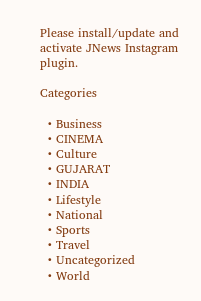Please install/update and activate JNews Instagram plugin.

Categories

  • Business
  • CINEMA
  • Culture
  • GUJARAT
  • INDIA
  • Lifestyle
  • National
  • Sports
  • Travel
  • Uncategorized
  • World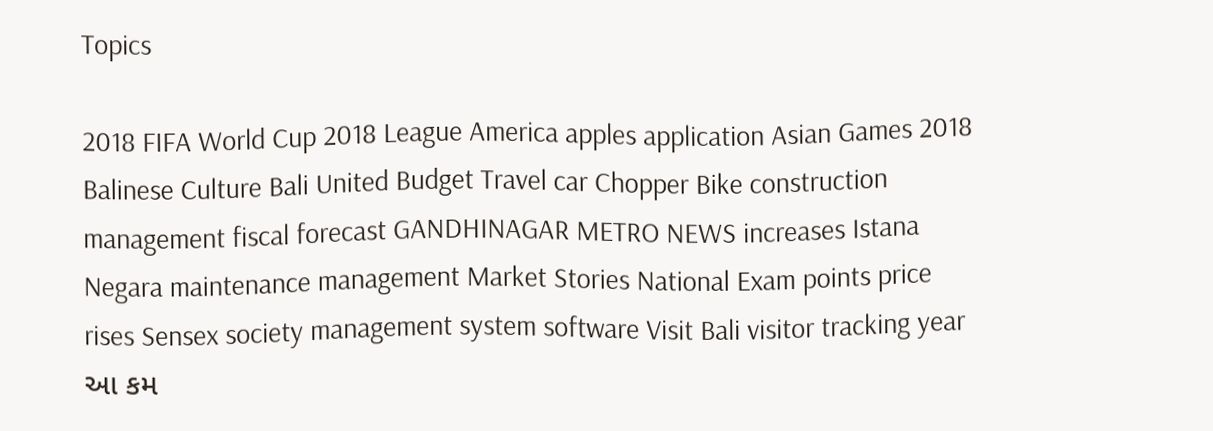Topics

2018 FIFA World Cup 2018 League America apples application Asian Games 2018 Balinese Culture Bali United Budget Travel car Chopper Bike construction management fiscal forecast GANDHINAGAR METRO NEWS increases Istana Negara maintenance management Market Stories National Exam points price rises Sensex society management system software Visit Bali visitor tracking year આ કમ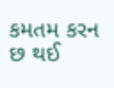કમતમ કરન છ થઈ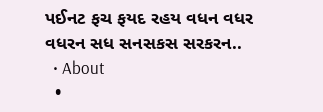પઈનટ ફચ ફયદ રહય વધન વધર વધરન સધ સનસકસ સરકરન..
  • About
  •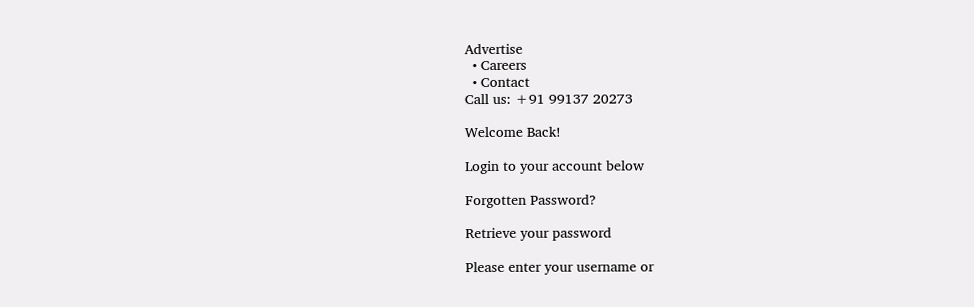Advertise
  • Careers
  • Contact
Call us: +91 99137 20273

Welcome Back!

Login to your account below

Forgotten Password?

Retrieve your password

Please enter your username or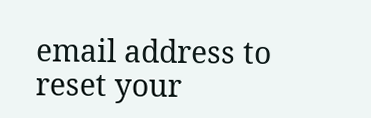email address to reset your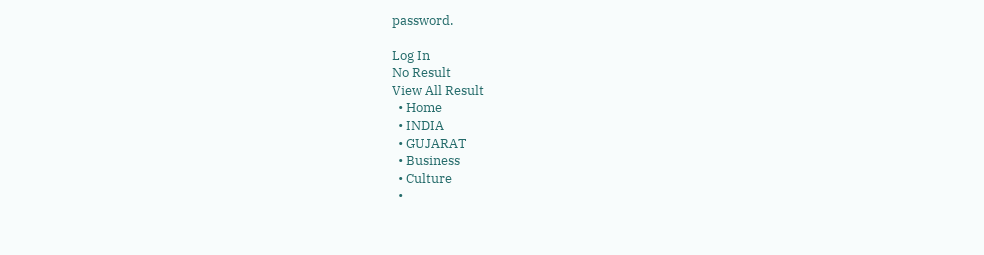password.

Log In
No Result
View All Result
  • Home
  • INDIA
  • GUJARAT
  • Business
  • Culture
  •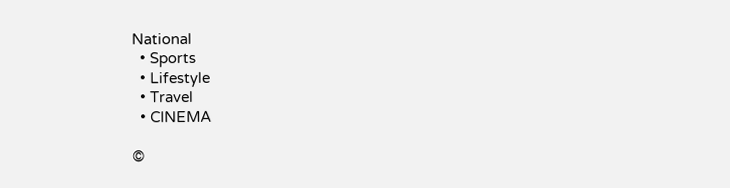National
  • Sports
  • Lifestyle
  • Travel
  • CINEMA

©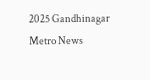2025 Gandhinagar Metro News